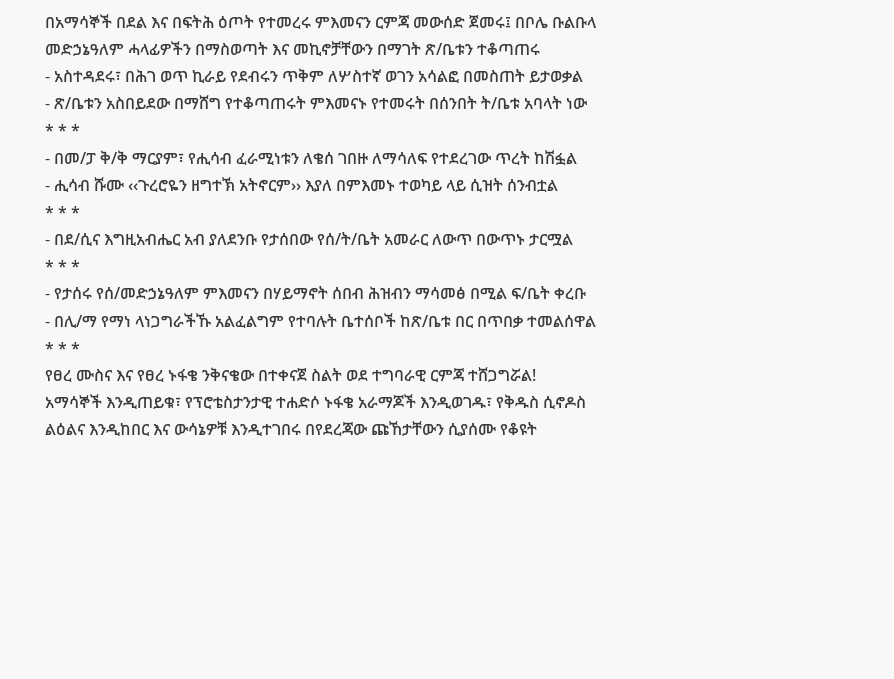በአማሳኞች በደል እና በፍትሕ ዕጦት የተመረሩ ምእመናን ርምጃ መውሰድ ጀመሩ፤ በቦሌ ቡልቡላ መድኃኔዓለም ሓላፊዎችን በማስወጣት እና መኪኖቻቸውን በማገት ጽ/ቤቱን ተቆጣጠሩ
- አስተዳደሩ፣ በሕገ ወጥ ኪራይ የደብሩን ጥቅም ለሦስተኛ ወገን አሳልፎ በመስጠት ይታወቃል
- ጽ/ቤቱን አስበይደው በማሸግ የተቆጣጠሩት ምእመናኑ የተመሩት በሰንበት ት/ቤቱ አባላት ነው
* * *
- በመ/ፓ ቅ/ቅ ማርያም፣ የሒሳብ ፈራሚነቱን ለቄሰ ገበዙ ለማሳለፍ የተደረገው ጥረት ከሽፏል
- ሒሳብ ሹሙ ‹‹ጉረሮዬን ዘግተኽ አትኖርም›› እያለ በምእመኑ ተወካይ ላይ ሲዝት ሰንብቷል
* * *
- በደ/ሲና እግዚአብሔር አብ ያለደንቡ የታሰበው የሰ/ት/ቤት አመራር ለውጥ በውጥኑ ታርሟል
* * *
- የታሰሩ የሰ/መድኃኔዓለም ምእመናን በሃይማኖት ሰበብ ሕዝብን ማሳመፅ በሚል ፍ/ቤት ቀረቡ
- በሊ/ማ የማነ ላነጋግራችኹ አልፈልግም የተባሉት ቤተሰቦች ከጽ/ቤቱ በር በጥበቃ ተመልሰዋል
* * *
የፀረ ሙስና እና የፀረ ኑፋቄ ንቅናቄው በተቀናጀ ስልት ወደ ተግባራዊ ርምጃ ተሸጋግሯል!
አማሳኞች እንዲጠይቁ፣ የፕሮቴስታንታዊ ተሐድሶ ኑፋቄ አራማጆች እንዲወገዱ፣ የቅዱስ ሲኖዶስ ልዕልና እንዲከበር እና ውሳኔዎቹ እንዲተገበሩ በየደረጃው ጩኸታቸውን ሲያሰሙ የቆዩት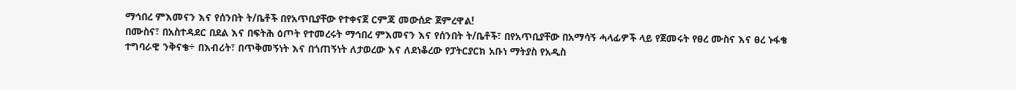ማኅበረ ምእመናን እና የሰንበት ት/ቤቶች በየአጥቢያቸው የተቀናጀ ርምጃ መውሰድ ጀምረዋል!
በሙስና፣ በአስተዳደር በደል እና በፍትሕ ዕጦት የተመረሩት ማኅበረ ምእመናን እና የሰንበት ት/ቤቶች፣ በየአጥቢያቸው በአማሳኝ ሓላፊዎች ላይ የጀመሩት የፀረ ሙስና እና ፀረ ኑፋቄ ተግባራዊ ንቅናቄ÷ በእብሪት፣ በጥቅመኝነት እና በጎጠኝነት ለታወረው እና ለደነቆረው የፓትርያርክ አቡነ ማትያስ የአዲስ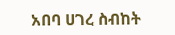አበባ ሀገረ ስብከት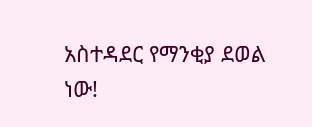አስተዳደር የማንቂያ ደወል ነው!